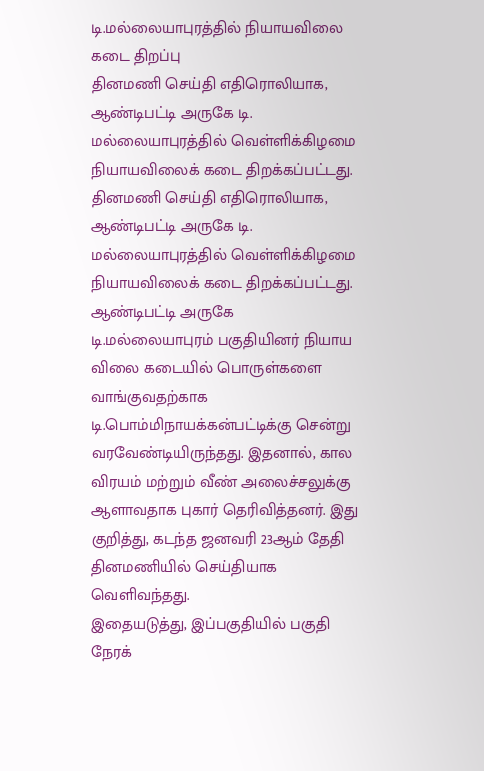டி.மல்லையாபுரத்தில் நியாயவிலை கடை திறப்பு
தினமணி செய்தி எதிரொலியாக, ஆண்டிபட்டி அருகே டி. மல்லையாபுரத்தில் வெள்ளிக்கிழமை நியாயவிலைக் கடை திறக்கப்பட்டது.
தினமணி செய்தி எதிரொலியாக, ஆண்டிபட்டி அருகே டி. மல்லையாபுரத்தில் வெள்ளிக்கிழமை நியாயவிலைக் கடை திறக்கப்பட்டது.
ஆண்டிபட்டி அருகே டி.மல்லையாபுரம் பகுதியினர் நியாய விலை கடையில் பொருள்களை வாங்குவதற்காக டி.பொம்மிநாயக்கன்பட்டிக்கு சென்று வரவேண்டியிருந்தது. இதனால், கால விரயம் மற்றும் வீண் அலைச்சலுக்கு ஆளாவதாக புகார் தெரிவித்தனர். இது குறித்து, கடந்த ஜனவரி 23ஆம் தேதி தினமணியில் செய்தியாக வெளிவந்தது.
இதையடுத்து, இப்பகுதியில் பகுதி நேரக்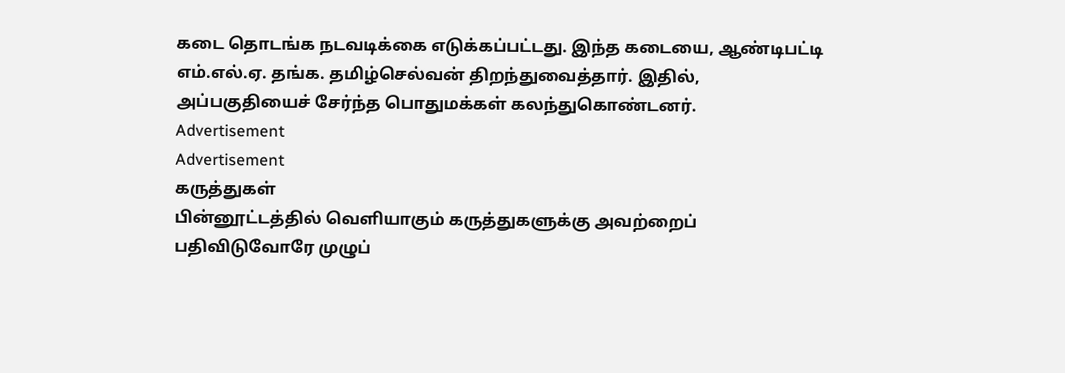கடை தொடங்க நடவடிக்கை எடுக்கப்பட்டது. இந்த கடையை, ஆண்டிபட்டி எம்.எல்.ஏ. தங்க. தமிழ்செல்வன் திறந்துவைத்தார். இதில், அப்பகுதியைச் சேர்ந்த பொதுமக்கள் கலந்துகொண்டனர்.
Advertisement
Advertisement
கருத்துகள்
பின்னூட்டத்தில் வெளியாகும் கருத்துகளுக்கு அவற்றைப் பதிவிடுவோரே முழுப்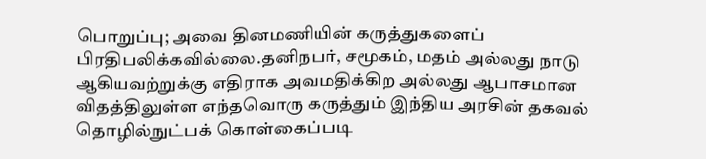பொறுப்பு; அவை தினமணியின் கருத்துகளைப் பிரதிபலிக்கவில்லை.தனிநபர், சமூகம், மதம் அல்லது நாடு ஆகியவற்றுக்கு எதிராக அவமதிக்கிற அல்லது ஆபாசமான விதத்திலுள்ள எந்தவொரு கருத்தும் இந்திய அரசின் தகவல் தொழில்நுட்பக் கொள்கைப்படி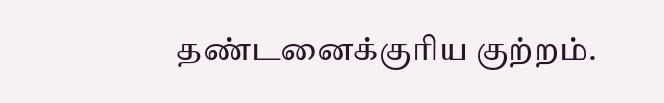தண்டனைக்குரிய குற்றம்.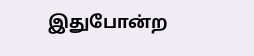இதுபோன்ற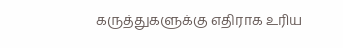கருத்துகளுக்கு எதிராக உரிய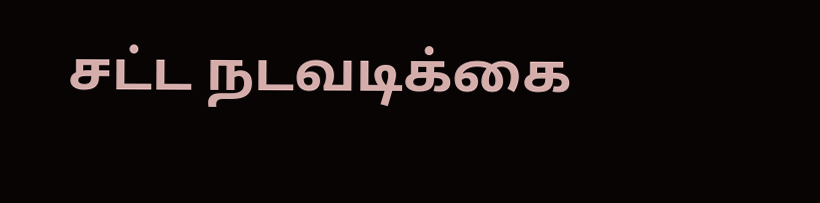சட்ட நடவடிக்கை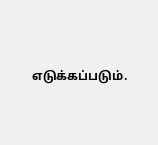எடுக்கப்படும்.